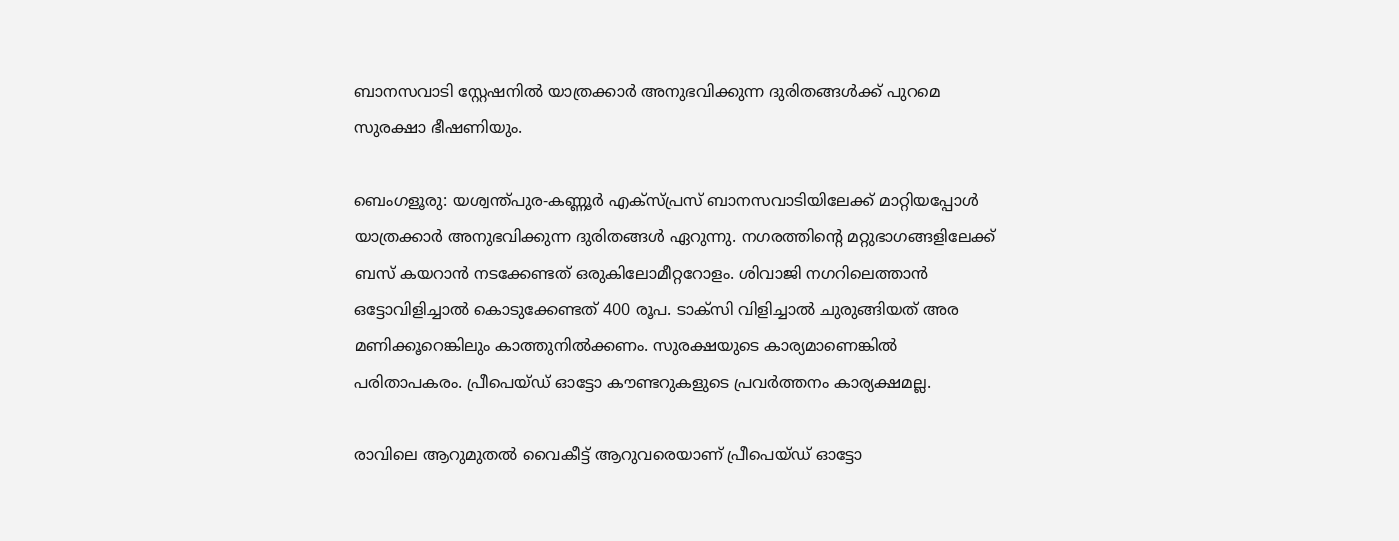ബാനസവാടി സ്റ്റേഷനിൽ യാത്രക്കാർ അനുഭവിക്കുന്ന ദുരിതങ്ങൾക്ക് പുറമെ സുരക്ഷാ ഭീഷണിയും.

ബെംഗളൂരു: യശ്വന്ത്പുര-കണ്ണൂർ എക്സ്പ്രസ് ബാനസവാടിയിലേക്ക് മാറ്റിയപ്പോൾ യാത്രക്കാർ അനുഭവിക്കുന്ന ദുരിതങ്ങൾ ഏറുന്നു. നഗരത്തിന്റെ മറ്റുഭാഗങ്ങളിലേക്ക് ബസ് കയറാൻ നടക്കേണ്ടത് ഒരുകിലോമീറ്ററോളം. ശിവാജി നഗറിലെത്താൻ ഒട്ടോവിളിച്ചാൽ കൊടുക്കേണ്ടത് 400 രൂപ. ടാക്സി വിളിച്ചാൽ ചുരുങ്ങിയത് അര മണിക്കൂറെങ്കിലും കാത്തുനിൽക്കണം. സുരക്ഷയുടെ കാര്യമാണെങ്കിൽ പരിതാപകരം. പ്രീപെയ്ഡ് ഓട്ടോ കൗണ്ടറുകളുടെ പ്രവർത്തനം കാര്യക്ഷമല്ല.

രാവിലെ ആറുമുതൽ വൈകീട്ട് ആറുവരെയാണ് പ്രീപെയ്ഡ് ഓട്ടോ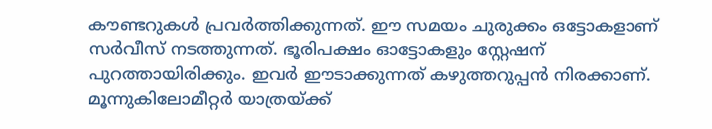കൗണ്ടറുകൾ പ്രവർത്തിക്കുന്നത്. ഈ സമയം ചുരുക്കം ഒട്ടോകളാണ് സർവീസ് നടത്തുന്നത്. ഭൂരിപക്ഷം ഓട്ടോകളും സ്റ്റേഷന് പുറത്തായിരിക്കും. ഇവർ ഈടാക്കുന്നത് കഴുത്തറുപ്പൻ നിരക്കാണ്. മൂന്നുകിലോമീറ്റർ യാത്രയ്ക്ക്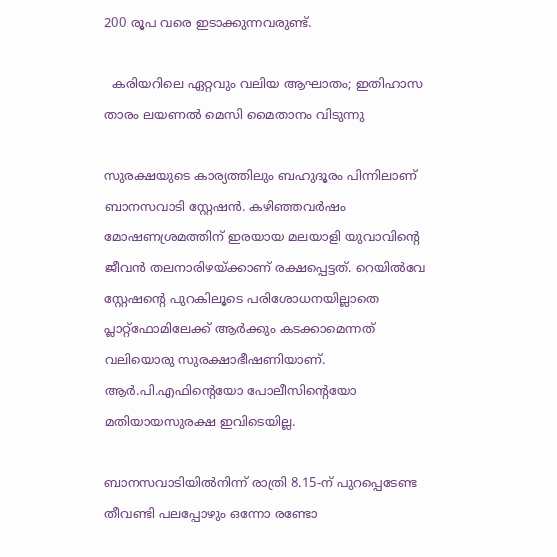200 രൂപ വരെ ഇടാക്കുന്നവരുണ്ട്.

  കരിയറിലെ ഏറ്റവും വലിയ ആഘാതം; ഇതിഹാസ താരം ലയണൽ മെസി മൈതാനം വിടുന്നു

സുരക്ഷയുടെ കാര്യത്തിലും ബഹുദൂരം പിന്നിലാണ് ബാനസവാടി സ്റ്റേഷൻ. കഴിഞ്ഞവർഷം മോഷണശ്രമത്തിന് ഇരയായ മലയാളി യുവാവിന്റെ ജീവൻ തലനാരിഴയ്ക്കാണ് രക്ഷപ്പെട്ടത്. റെയിൽവേ സ്റ്റേഷന്റെ പുറകിലൂടെ പരിശോധനയില്ലാതെ പ്ലാറ്റ്ഫോമിലേക്ക് ആർക്കും കടക്കാമെന്നത് വലിയൊരു സുരക്ഷാഭീഷണിയാണ്. ആർ.പി.എഫിന്റെയോ പോലീസിന്റെയോ മതിയായസുരക്ഷ ഇവിടെയില്ല.

ബാനസവാടിയിൽനിന്ന് രാത്രി 8.15-ന് പുറപ്പെടേണ്ട തീവണ്ടി പലപ്പോഴും ഒന്നോ രണ്ടോ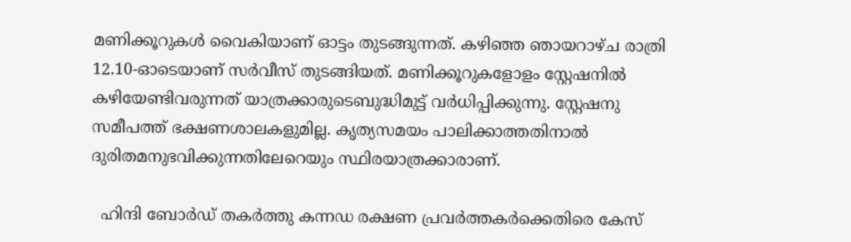മണിക്കൂറുകൾ വൈകിയാണ് ഓട്ടം തുടങ്ങുന്നത്. കഴിഞ്ഞ ഞായറാഴ്ച രാത്രി 12.10-ഓടെയാണ് സർവീസ് തുടങ്ങിയത്. മണിക്കൂറുകളോളം സ്റ്റേഷനിൽ കഴിയേണ്ടിവരുന്നത് യാത്രക്കാരുടെബുദ്ധിമുട്ട് വർധിപ്പിക്കുന്നു. സ്റ്റേഷനു സമീപത്ത് ഭക്ഷണശാലകളുമില്ല. കൃത്യസമയം പാലിക്കാത്തതിനാൽ ദുരിതമനുഭവിക്കുന്നതിലേറെയും സ്ഥിരയാത്രക്കാരാണ്.

  ഹിന്ദി ബോര്‍ഡ് തകര്‍ത്തു കന്നഡ രക്ഷണ പ്രവര്‍ത്തകര്‍ക്കെതിരെ കേസ്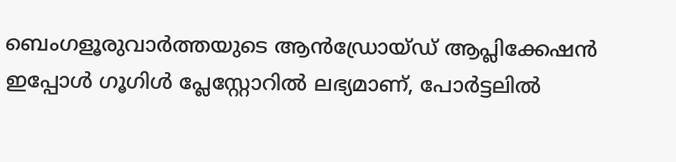ബെംഗളൂരുവാർത്തയുടെ ആൻഡ്രോയ്ഡ് ആപ്ലിക്കേഷൻ ഇപ്പോൾ ഗൂഗിൾ പ്ലേസ്റ്റോറിൽ ലഭ്യമാണ്, പോർട്ടലിൽ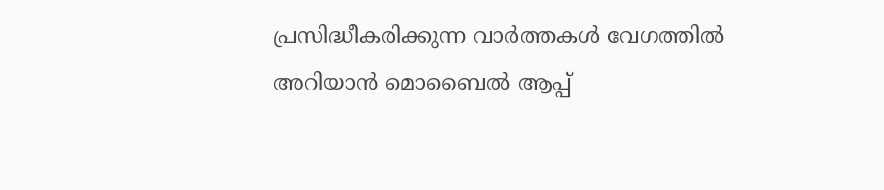പ്രസിദ്ധീകരിക്കുന്ന വാർത്തകൾ വേഗത്തിൽ അറിയാൻ മൊബൈൽ ആപ്പ്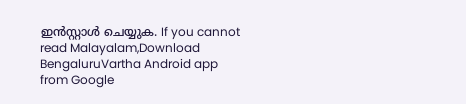ഇൻസ്റ്റാൾ ചെയ്യുക. If you cannot read Malayalam,Download BengaluruVartha Android app from Google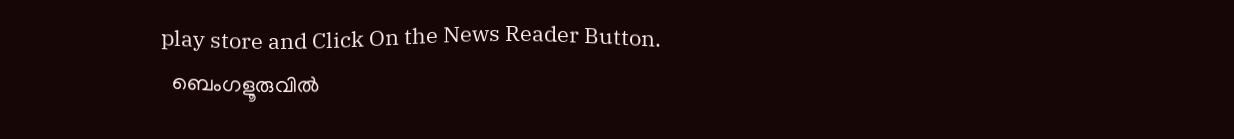play store and Click On the News Reader Button.
  ബെംഗളൂരുവിൽ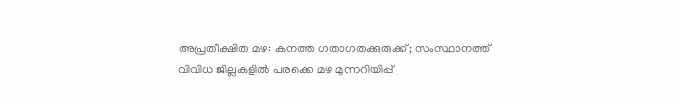അപ്രതീക്ഷിത മഴ: കനത്ത ഗതാഗതക്കുരുക്ക്; സംസ്ഥാനത്ത് വിവിധ ജില്ലകളിൽ പരക്കെ മഴ മുന്നറിയിപ്പ്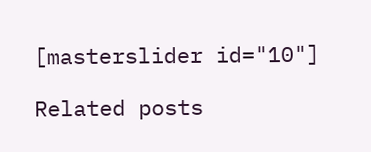[masterslider id="10"]

Related posts